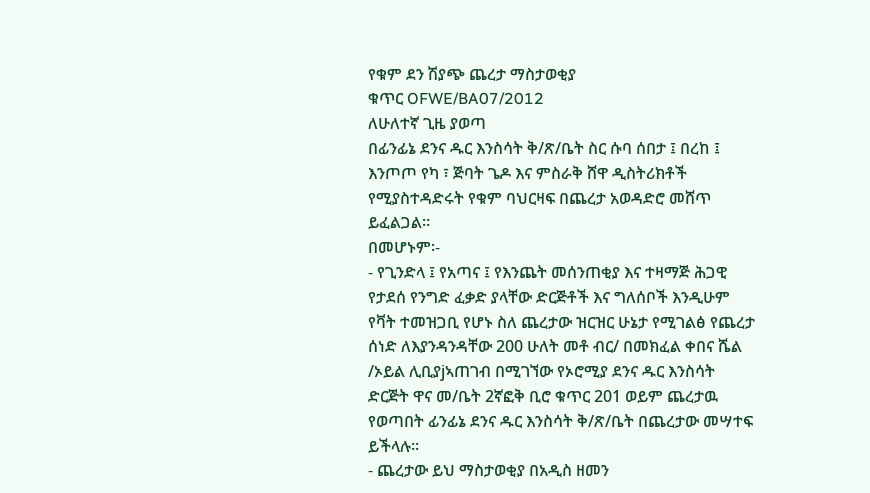የቁም ደን ሽያጭ ጨረታ ማስታወቂያ
ቁጥር OFWE/BA07/2012
ለሁለተኛ ጊዜ ያወጣ
በፊንፊኔ ደንና ዱር እንስሳት ቅ/ጽ/ቤት ስር ሱባ ሰበታ ፤ በረከ ፤ እንጦጦ የካ ፣ ጅባት ጌዶ እና ምስራቅ ሸዋ ዲስትሪክቶች የሚያስተዳድሩት የቁም ባህርዛፍ በጨረታ አወዳድሮ መሸጥ ይፈልጋል፡፡
በመሆኑም፡-
- የጊንድላ ፤ የአጣና ፤ የእንጨት መሰንጠቂያ እና ተዛማጅ ሕጋዊ የታደሰ የንግድ ፈቃድ ያላቸው ድርጅቶች እና ግለሰቦች እንዲሁም የቫት ተመዝጋቢ የሆኑ ስለ ጨረታው ዝርዝር ሁኔታ የሚገልፅ የጨረታ ሰነድ ለእያንዳንዳቸው 200 ሁለት መቶ ብር/ በመክፈል ቀበና ሼል /ኦይል ሊቢያjኣጠገብ በሚገኘው የኦሮሚያ ደንና ዱር እንስሳት ድርጅት ዋና መ/ቤት 2ኛፎቅ ቢሮ ቁጥር 201 ወይም ጨረታዉ የወጣበት ፊንፊኔ ደንና ዱር እንስሳት ቅ/ጽ/ቤት በጨረታው መሣተፍ ይችላሉ፡፡
- ጨረታው ይህ ማስታወቂያ በአዲስ ዘመን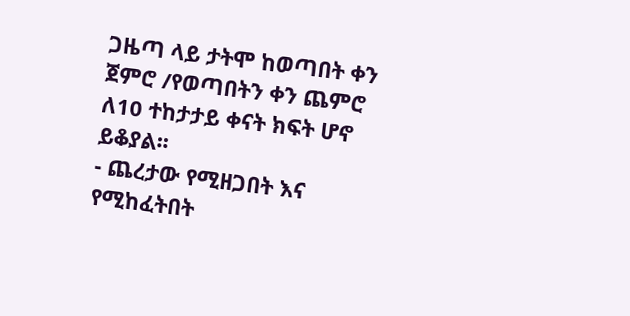ጋዜጣ ላይ ታትሞ ከወጣበት ቀን ጀምሮ /የወጣበትን ቀን ጨምሮ ለ10 ተከታታይ ቀናት ክፍት ሆኖ ይቆያል፡፡
- ጨረታው የሚዘጋበት እና የሚከፈትበት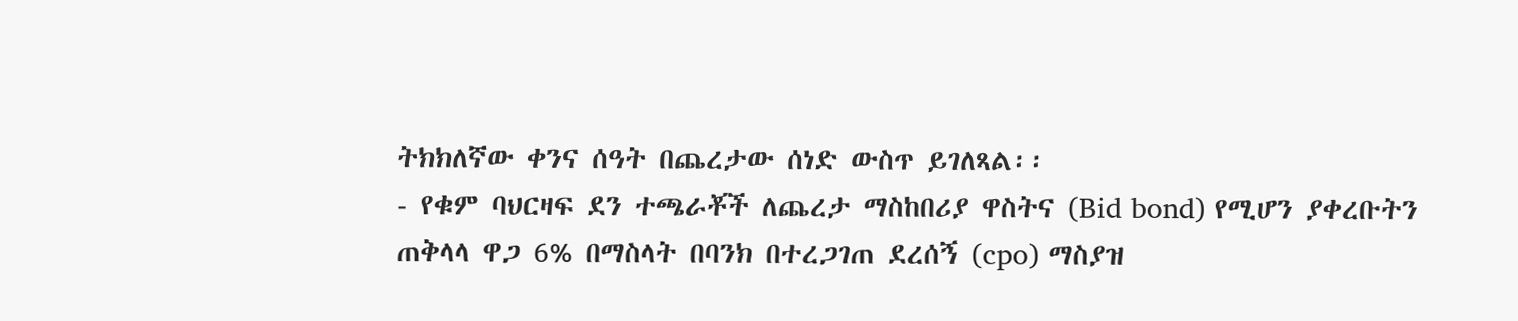ትክክለኛው ቀንና ሰዓት በጨረታው ሰነድ ውስጥ ይገለጻል፡፡
- የቁም ባህርዛፍ ደን ተጫራቾች ለጨረታ ማስከበሪያ ዋስትና (Bid bond) የሚሆን ያቀረቡትን ጠቅላላ ዋጋ 6% በማስላት በባንክ በተረጋገጠ ደረሰኝ (cpo) ማስያዝ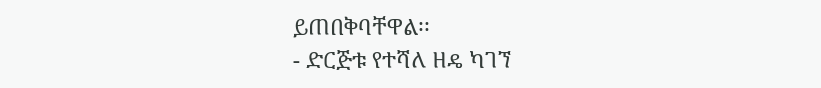ይጠበቅባቸዋል፡፡
- ድርጅቱ የተሻለ ዘዴ ካገኘ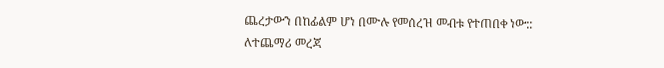ጨረታውን በከፊልም ሆነ በሙሉ የመሰረዝ መብቱ የተጠበቀ ነው::
ለተጨማሪ መረጃ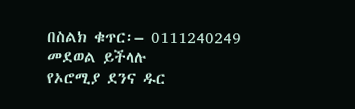በስልክ ቁጥር፡– 0111240249 መደወል ይችላሉ
የኦሮሚያ ደንና ዱር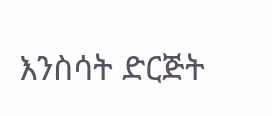እንስሳት ድርጅት